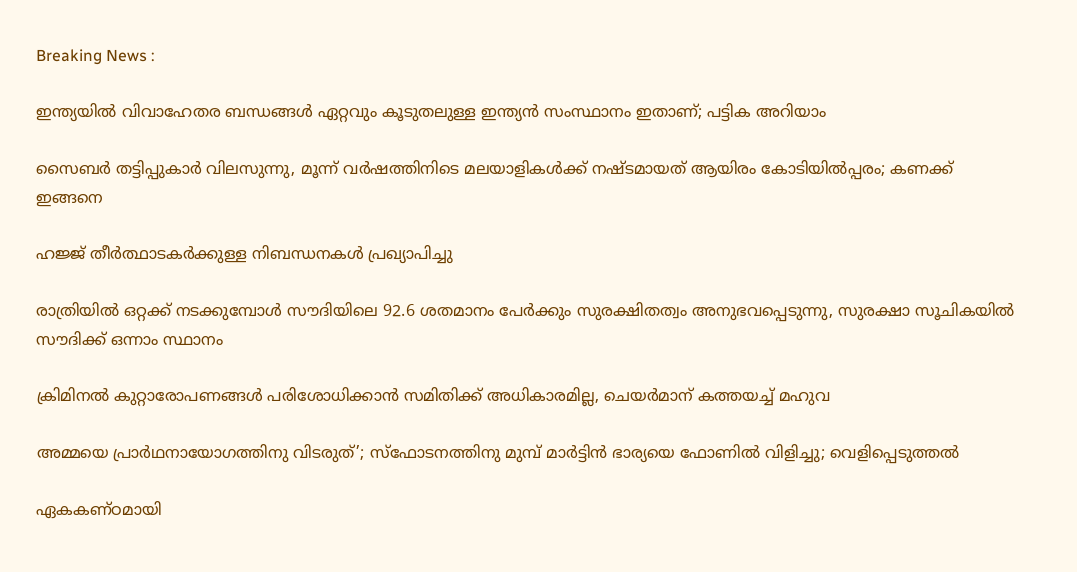Breaking News :

ഇന്ത്യയില്‍ വിവാഹേതര ബന്ധങ്ങള്‍ ഏറ്റവും കൂടുതലുള്ള ഇന്ത്യന്‍ സംസ്ഥാനം ഇതാണ്; പട്ടിക അറിയാം

സൈബര്‍ തട്ടിപ്പുകാര്‍ വിലസുന്നു, മൂന്ന് വര്‍ഷത്തിനിടെ മലയാളികള്‍ക്ക് നഷ്ടമായത് ആയിരം കോടിയില്‍പ്പരം; കണക്ക് ഇങ്ങനെ

ഹജ്ജ് തീർത്ഥാടകർക്കുള്ള നിബന്ധനകൾ പ്രഖ്യാപിച്ചു

രാത്രിയിൽ ഒറ്റക്ക് നടക്കുമ്പോൾ സൗദിയിലെ 92.6 ശതമാനം പേർക്കും സുരക്ഷിതത്വം അനുഭവപ്പെടുന്നു, സുരക്ഷാ സൂചികയിൽ സൗദിക്ക് ഒന്നാം സ്ഥാനം

ക്രിമിനല്‍ കുറ്റാരോപണങ്ങള്‍ പരിശോധിക്കാന്‍ സമിതിക്ക്‌ അധികാരമില്ല, ചെയര്‍മാന്‌ കത്തയച്ച് മഹുവ

അമ്മയെ പ്രാര്‍ഥനായോഗത്തിനു വിടരുത്’; സ്‌ഫോടനത്തിനു മുമ്പ് മാര്‍ട്ടിന്‍ ഭാര്യയെ ഫോണില്‍ വിളിച്ചു; വെളിപ്പെടുത്തല്‍

ഏകകണ്‌ഠമായി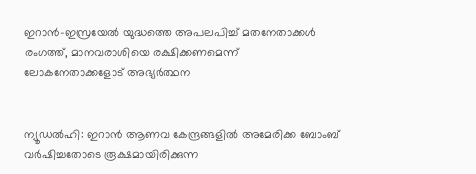ഇറാന്‍-ഇസ്രയേല്‍ യുദ്ധത്തെ അപലപിച്ച് മതനേതാക്കള്‍ രംഗത്ത്, മാനവരാശിയെ രക്ഷിക്കണമെന്ന് ലോകനേതാക്കളോട് അഭ്യര്‍ത്ഥന


ന്യൂഡല്‍ഹി: ഇറാന്‍ ആണവ കേന്ദ്രങ്ങളില്‍ അമേരിക്ക ബോംബ് വര്‍ഷിച്ചതോടെ രൂക്ഷമായിരിക്കുന്ന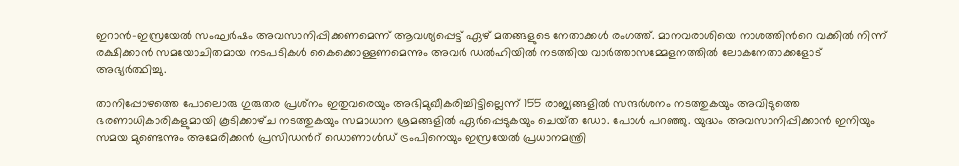ഇറാന്‍-ഇസ്രയേല്‍ സംഘര്‍ഷം അവസാനിപ്പിക്കണമെന്ന് ആവശ്യപ്പെട്ട് ഏഴ് മതങ്ങളുടെ നേതാക്കള്‍ രംഗത്ത്. മാനവരാശിയെ നാശത്തിന്‍റെ വക്കില്‍ നിന്ന് രക്ഷിക്കാന്‍ സമയോചിതമായ നടപടികള്‍ കൈക്കൊള്ളണമെന്നും അവര്‍ ഡല്‍ഹിയില്‍ നടത്തിയ വാര്‍ത്താസമ്മേളനത്തില്‍ ലോകനേതാക്കളോട് അഭ്യര്‍ത്ഥിച്ചു.

താനിപ്പോഴത്തെ പോലൊരു ഗുരുതര പ്രശ്‌നം ഇതുവരെയും അഭിമുഖീകരിച്ചിട്ടില്ലെന്ന് 155 രാജ്യങ്ങളില്‍ സന്ദര്‍ശനം നടത്തുകയും അവിടുത്തെ ഭരണാധികാരികളുമായി കൂടിക്കാഴ്‌ച നടത്തുകയും സമാധാന ശ്രമങ്ങളില്‍ ഏര്‍പ്പെടുകയും ചെയ്‌ത ഡോ. പോള്‍ പറഞ്ഞു. യുദ്ധം അവസാനിപ്പിക്കാന്‍ ഇനിയും സമയ മുണ്ടെന്നും അമേരിക്കന്‍ പ്രസിഡന്‍റ് ഡൊണാള്‍ഡ് ട്രംപിനെയും ഇസ്രയേല്‍ പ്രധാനമന്ത്രി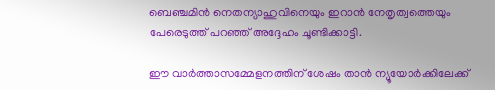ബെഞ്ചമിന്‍ നെതന്യാഹുവിനെയും ഇറാന്‍ നേതൃത്വത്തെയും പേരെടുത്ത് പറഞ്ഞ് അദ്ദേഹം ചൂണ്ടിക്കാട്ടി.

ഈ വാര്‍ത്താസമ്മേളനത്തിന് ശേഷം താന്‍ ന്യൂയോര്‍ക്കിലേക്ക്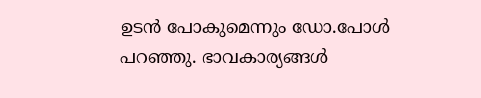ഉടന്‍ പോകുമെന്നും ഡോ.പോള്‍ പറഞ്ഞു. ഭാവകാര്യങ്ങള്‍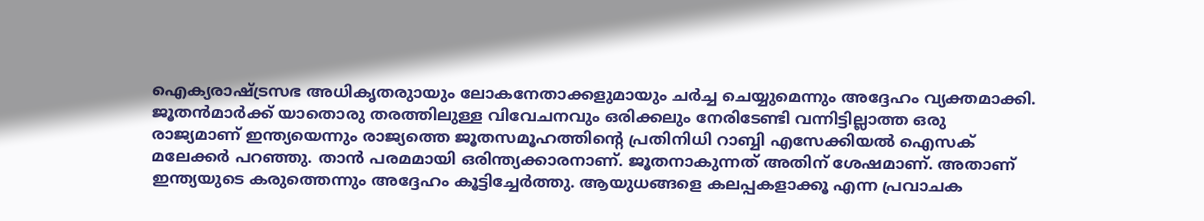ഐക്യരാഷ്‌ട്രസഭ അധികൃതരുായും ലോകനേതാക്കളുമായും ചര്‍ച്ച ചെയ്യുമെന്നും അദ്ദേഹം വ്യക്തമാക്കി. ജൂതന്‍മാര്‍ക്ക് യാതൊരു തരത്തിലുള്ള വിവേചനവും ഒരിക്കലും നേരിടേണ്ടി വന്നിട്ടില്ലാത്ത ഒരു രാജ്യമാണ് ഇന്ത്യയെന്നും രാജ്യത്തെ ജൂതസമൂഹത്തിന്‍റെ പ്രതിനിധി റാബ്ബി എസേക്കിയല്‍ ഐസക് മലേക്കര്‍ പറഞ്ഞു. താന്‍ പരമമായി ഒരിന്ത്യക്കാരനാണ്. ജൂതനാകുന്നത് അതിന് ശേഷമാണ്. അതാണ് ഇന്ത്യയുടെ കരുത്തെന്നും അദ്ദേഹം കൂട്ടിച്ചേര്‍ത്തു. ആയുധങ്ങളെ കലപ്പകളാക്കൂ എന്ന പ്രവാചക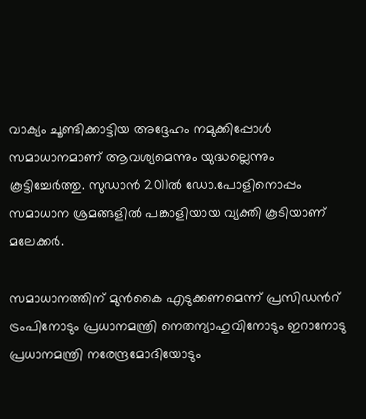വാക്യം ചൂണ്ടിക്കാട്ടിയ അദ്ദേഹം നമുക്കിപ്പോള്‍ സമാധാനമാണ് ആവശ്യമെന്നും യുദ്ധല്ലെന്നും കൂട്ടിച്ചേര്‍ത്തു. സുഡാന്‍ 2011ല്‍ ഡോ.പോളിനൊപ്പം സമാധാന ശ്രമങ്ങളില്‍ പങ്കാളിയായ വ്യക്തി കൂടിയാണ് മലേക്കര്‍.

സമാധാനത്തിന് മുന്‍കൈ എടുക്കണമെന്ന് പ്രസിഡന്‍റ് ട്രംപിനോടും പ്രധാനമന്ത്രി നെതന്യാഹുവിനോടും ഇറാനോടു പ്രധാനമന്ത്രി നരേന്ദ്രമോദിയോടും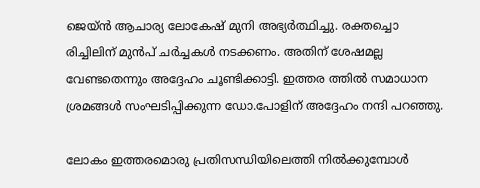ജെയ്‌ന്‍ ആചാര്യ ലോകേഷ് മുനി അഭ്യര്‍ത്ഥിച്ചു. രക്തച്ചൊ രിച്ചിലിന് മുന്‍പ് ചര്‍ച്ചകള്‍ നടക്കണം. അതിന് ശേഷമല്ല വേണ്ടതെന്നും അദ്ദേഹം ചൂണ്ടിക്കാട്ടി. ഇത്തര ത്തില്‍ സമാധാന ശ്രമങ്ങള്‍ സംഘടിപ്പിക്കുന്ന ഡോ.പോളിന് അദ്ദേഹം നന്ദി പറഞ്ഞു.

ലോകം ഇത്തരമൊരു പ്രതിസന്ധിയിലെത്തി നില്‍ക്കുമ്പോള്‍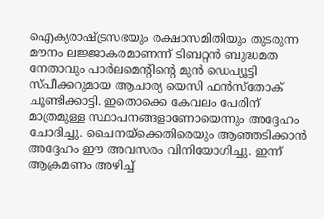ഐക്യരാഷ്‌ട്രസഭയും രക്ഷാസമിതിയും തുടരുന്ന മൗനം ലജ്ജാകരമാണന്ന് ടിബറ്റന്‍ ബുദ്ധമത നേതാവും പാര്‍ലമെന്‍റിന്‍റെ മുന്‍ ഡെപ്യൂട്ടി സ്‌പീക്കറുമായ ആചാര്യ യെസി ഫന്‍സ്‌തോക് ചൂണ്ടിക്കാട്ടി. ഇതൊക്കെ കേവലം പേരിന് മാത്രമുള്ള സ്ഥാപനങ്ങളാണോയെന്നും അദ്ദേഹം ചോദിച്ചു. ചൈനയ്ക്കെതിരെയും ആഞ്ഞടിക്കാന്‍ അദ്ദേഹം ഈ അവസരം വിനിയോഗിച്ചു. ഇന്ന് ആക്രമണം അഴിച്ച്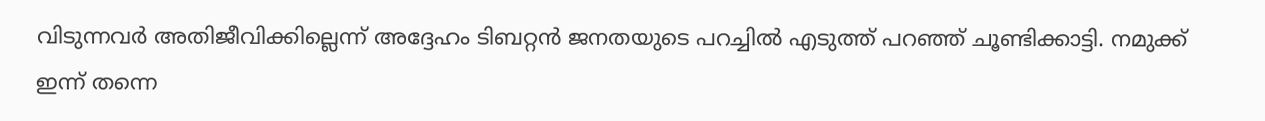വിടുന്നവര്‍ അതിജീവിക്കില്ലെന്ന് അദ്ദേഹം ടിബറ്റന്‍ ജനതയുടെ പറച്ചില്‍ എടുത്ത് പറഞ്ഞ് ചൂണ്ടിക്കാട്ടി. നമുക്ക് ഇന്ന് തന്നെ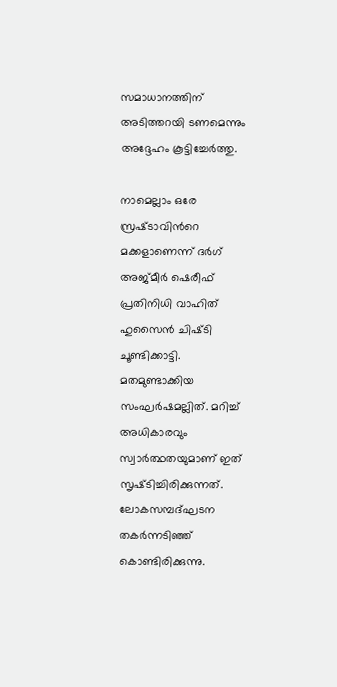സമാധാനത്തിന് അടിത്തറയി ടണമെന്നും അദ്ദേഹം കൂട്ടിച്ചേര്‍ത്തു.

നാമെല്ലാം ഒരേ സ്രഷ്‌ടാവിന്‍റെ മക്കളാണെന്ന് ദര്‍ഗ് അജ്‌മീര്‍ ഷെരീഫ് പ്രതിനിധി വാഹിത് ഹുസൈന്‍ ചിഷ്‌ടി ചൂണ്ടിക്കാട്ടി. മതമുണ്ടാക്കിയ സംഘര്‍ഷമല്ലിത്. മറിച്ച് അധികാരവും സ്വാര്‍ത്ഥതയുമാണ് ഇത് സൃഷ്‌ടിച്ചിരിക്കുന്നത്. ലോകസമ്പദ്ഘടന തകര്‍ന്നടിഞ്ഞ് കൊണ്ടിരിക്കുന്നു.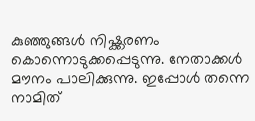കുഞ്ഞുങ്ങള്‍ നിഷ്ക്കരണം കൊന്നൊടുക്കപ്പെടുന്നു. നേതാക്കള്‍ മൗനം പാലിക്കുന്നു. ഇപ്പോള്‍ തന്നെ നാമിത്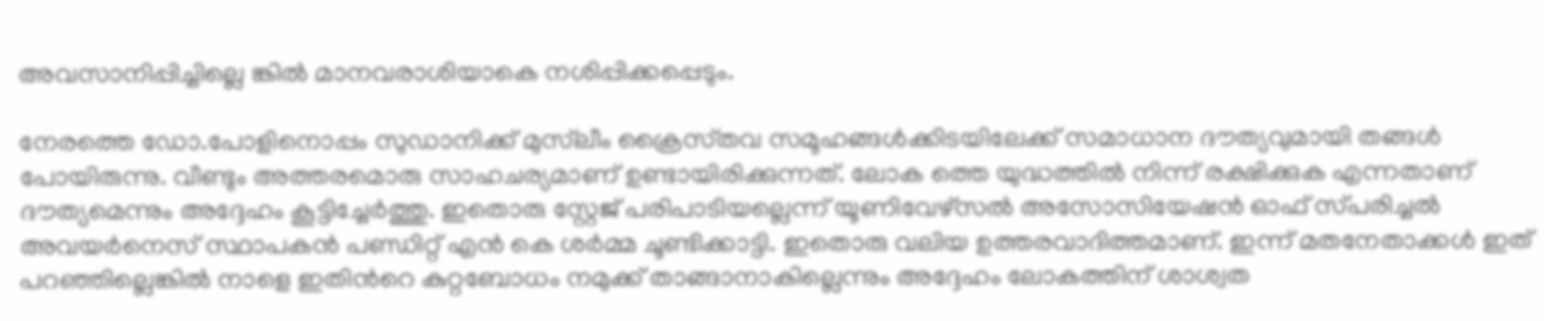അവസാനിപ്പിച്ചില്ലെ ങ്കില്‍ മാനവരാശിയാകെ നശിപ്പിക്കപ്പെടും.

നേരത്തെ ഡോ.പോളിനൊപ്പം സുഡാനിക്ക് മുസ്‌ലീം ക്രൈസ്‌തവ സമൂഹങ്ങള്‍ക്കിടയിലേക്ക് സമാധാന ദൗത്യവുമായി തങ്ങള്‍ പോയിരുന്നു. വീണ്ടും അത്തരമൊരു സാഹചര്യമാണ് ഉണ്ടായിരിക്കുന്നത്. ലോക ത്തെ യുദ്ധത്തില്‍ നിന്ന് രക്ഷിക്കുക എന്നതാണ് ദൗത്യമെന്നും അദ്ദേഹം കൂട്ടിച്ചേര്‍ത്തു. ഇതൊരു സ്റ്റേജ് പരിപാടിയല്ലെന്ന് യൂണിവേഴ്‌സല്‍ അസോസിയേഷന്‍ ഓഫ് സ്‌പരിച്ചല്‍ അവയര്‍നെസ് സ്ഥാപകന്‍ പണ്ഡിറ്റ് എന്‍ കെ ശര്‍മ്മ ചൂണ്ടിക്കാട്ടി. ഇതൊരു വലിയ ഉത്തരവാദിത്തമാണ്. ഇന്ന് മതനേതാക്കള്‍ ഇത് പറഞ്ഞില്ലെങ്കില്‍ നാളെ ഇതിന്‍റെ കുറ്റബോധം നമുക്ക് താങ്ങാനാകില്ലെന്നും അദ്ദേഹം ലോകത്തിന് ശാശ്വത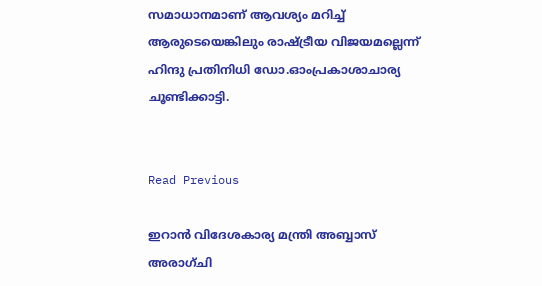സമാധാനമാണ് ആവശ്യം മറിച്ച് ആരുടെയെങ്കിലും രാഷ്‌ട്രീയ വിജയമല്ലെന്ന് ഹിന്ദു പ്രതിനിധി ഡോ.ഓംപ്രകാശാചാര്യ ചൂണ്ടിക്കാട്ടി.


Read Previous

ഇറാന്‍ വിദേശകാര്യ മന്ത്രി അബ്ബാസ് അരാഗ്ചി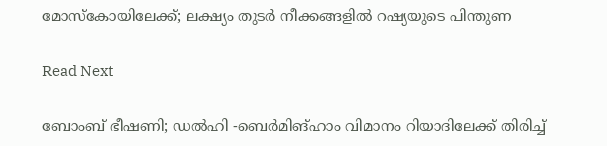മോസ്‌കോയിലേക്ക്; ലക്ഷ്യം തുടര്‍ നീക്കങ്ങളില്‍ റഷ്യയുടെ പിന്തുണ

Read Next

ബോംബ്‌ ഭീഷണി; ഡല്‍ഹി -ബെര്‍മിങ്‌ഹാം വിമാനം റിയാദിലേക്ക് തിരിച്ച്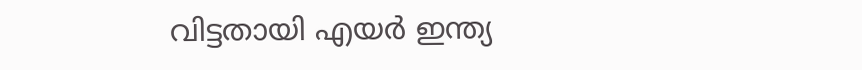വിട്ടതായി എയര്‍ ഇന്ത്യ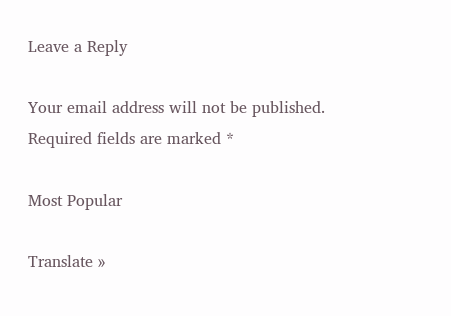Leave a Reply

Your email address will not be published. Required fields are marked *

Most Popular

Translate »